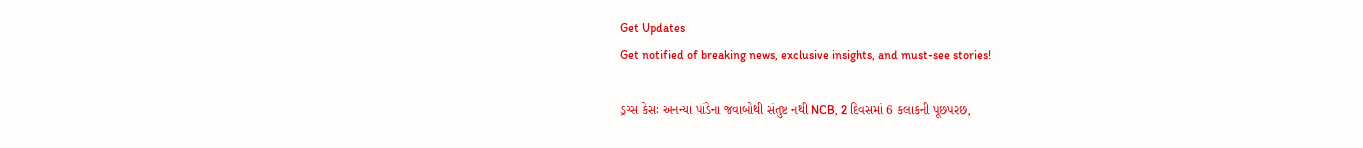Get Updates
Get notified of breaking news, exclusive insights, and must-see stories!

ડ્રગ્સ કેસઃ અનન્યા પાંડેના જવાબોથી સંતુષ્ટ નથી NCB, 2 દિવસમાં 6 કલાકની પૂછપરછ,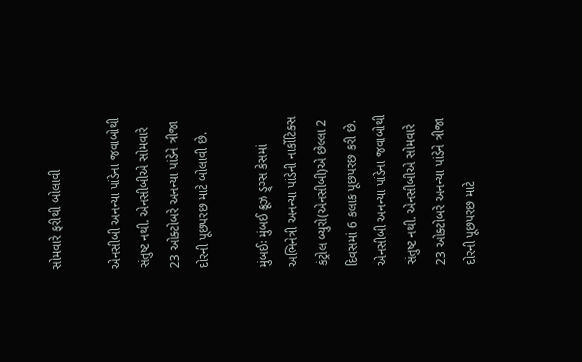સોમવારે ફરીથી બોલાવી

એનસીબી અનન્યા પાંડેના જવાબોથી સંતુષ્ટ નથી. એનસીબીએ સોમવારે 23 ઓક્ટોબરે અનન્યા પાંડેને ત્રીજા દોરની પૂછપરછ માટે બોલાવી છે.

મુંબઈઃ મુંબઈ ક્રૂઝ ડ્ર્ગ્સ કેસમાં અભિનેત્રી અનન્યા પાંડેની નાર્કોટિક્સ કંટ્રોલ બ્યુરો(એનસીબી)એ છેલ્લા 2 દિવસમાં 6 કલાક પૂછપરછ કરી છે. એનસીબી અનન્યા પાંડેના જવાબોથી સંતુષ્ટ નથી. એનસીબીએ સોમવારે 23 ઓક્ટોબરે અનન્યા પાંડેને ત્રીજા દોરની પૂછપરછ માટે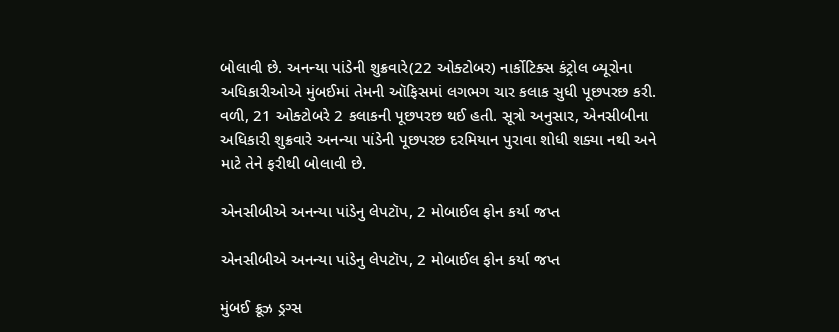બોલાવી છે. અનન્યા પાંડેની શુક્રવારે(22 ઓક્ટોબર) નાર્કોટિક્સ કંટ્રોલ બ્યૂરોના અધિકારીઓએ મુંબઈમાં તેમની ઑફિસમાં લગભગ ચાર કલાક સુધી પૂછપરછ કરી. વળી, 21 ઓક્ટોબરે 2 કલાકની પૂછપરછ થઈ હતી. સૂત્રો અનુસાર, એનસીબીના અધિકારી શુક્રવારે અનન્યા પાંડેની પૂછપરછ દરમિયાન પુરાવા શોધી શક્યા નથી અને માટે તેને ફરીથી બોલાવી છે.

એનસીબીએ અનન્યા પાંડેનુ લેપટૉપ, 2 મોબાઈલ ફોન કર્યા જપ્ત

એનસીબીએ અનન્યા પાંડેનુ લેપટૉપ, 2 મોબાઈલ ફોન કર્યા જપ્ત

મુંબઈ ક્રૂઝ ડ્રગ્સ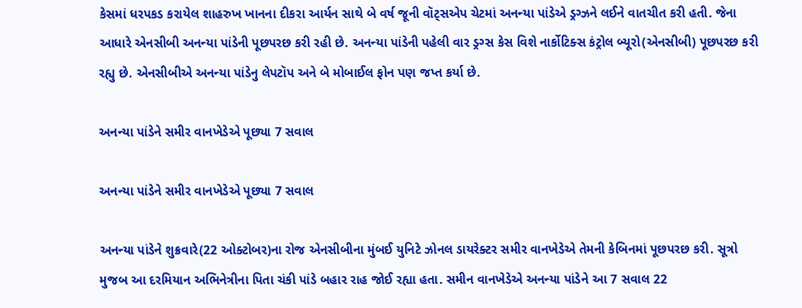કેસમાં ધરપકડ કરાયેલ શાહરુખ ખાનના દીકરા આર્યન સાથે બે વર્ષ જૂની વૉટ્સએપ ચેટમાં અનન્યા પાંડેએ ડ્રગ્ઝને લઈને વાતચીત કરી હતી. જેના આધારે એનસીબી અનન્યા પાંડેની પૂછપરછ કરી રહી છે. અનન્યા પાંડેની પહેલી વાર ડ્રગ્સ કેસ વિશે નાર્કોટિક્સ કંટ્રોલ બ્યૂરો(એનસીબી) પૂછપરછ કરી રહ્યુ છે. એનસીબીએ અનન્યા પાંડેનુ લેપટૉપ અને બે મોબાઈલ ફોન પણ જપ્ત કર્યા છે.

અનન્યા પાંડેને સમીર વાનખેડેએ પૂછ્યા 7 સવાલ

અનન્યા પાંડેને સમીર વાનખેડેએ પૂછ્યા 7 સવાલ

અનન્યા પાંડેને શુક્રવારે(22 ઓક્ટોબર)ના રોજ એનસીબીના મુંબઈ યુનિટે ઝોનલ ડાયરેક્ટર સમીર વાનખેડેએ તેમની કેબિનમાં પૂછપરછ કરી. સૂત્રો મુજબ આ દરમિયાન અભિનેત્રીના પિતા ચંકી પાંડે બહાર રાહ જોઈ રહ્યા હતા. સમીન વાનખેડેએ અનન્યા પાંડેને આ 7 સવાલ 22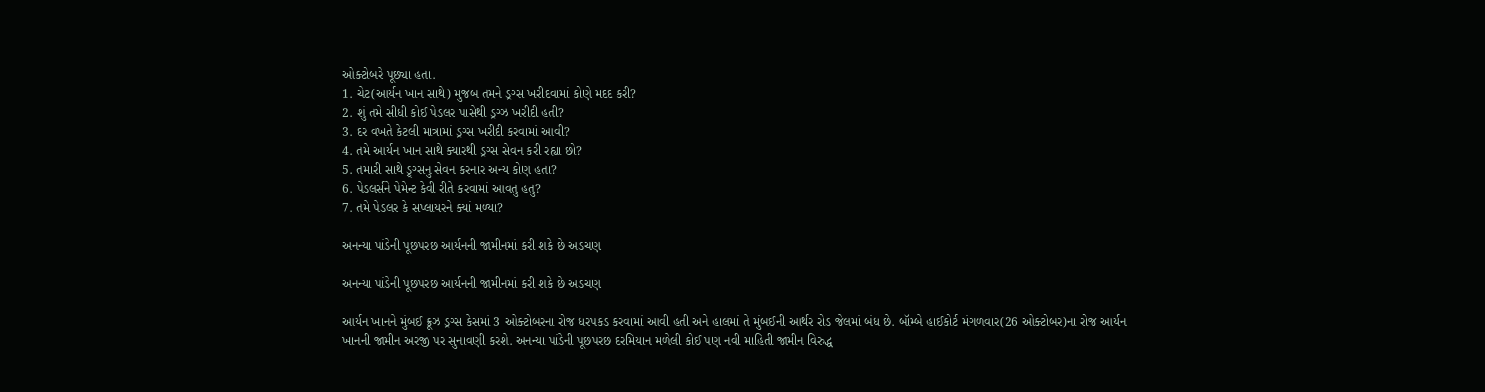ઓક્ટોબરે પૂછ્યા હતા.
1. ચેટ(આર્યન ખાન સાથે) મુજબ તમને ડ્રગ્સ ખરીદવામાં કોણે મદદ કરી?
2. શું તમે સીધી કોઈ પેડલર પાસેથી ડ્રગ્ઝ ખરીદી હતી?
3. દર વખતે કેટલી માત્રામાં ડ્રગ્સ ખરીદી કરવામાં આવી?
4. તમે આર્યન ખાન સાથે ક્યારથી ડ્રગ્સ સેવન કરી રહ્યા છો?
5. તમારી સાથે ડ્ર્ગ્સનુ સેવન કરનાર અન્ય કોણ હતા?
6. પેડલર્સને પેમેન્ટ કેવી રીતે કરવામાં આવતુ હતુ?
7. તમે પેડલર કે સપ્લાયરને ક્યાં મળ્યા?

અનન્યા પાંડેની પૂછપરછ આર્યનની જામીનમાં કરી શકે છે અડચણ

અનન્યા પાંડેની પૂછપરછ આર્યનની જામીનમાં કરી શકે છે અડચણ

આર્યન ખાનને મુંબઈ ક્રૂઝ ડ્રગ્સ કેસમાં 3 ઓક્ટોબરના રોજ ધરપકડ કરવામાં આવી હતી અને હાલમાં તે મુંબઈની આર્થર રોડ જેલમાં બંધ છે. બૉમ્બે હાઈકોર્ટ મંગળવાર(26 ઓક્ટોબર)ના રોજ આર્યન ખાનની જામીન અરજી પર સુનાવણી કરશે. અનન્યા પાંડેની પૂછપરછ દરમિયાન મળેલી કોઈ પણ નવી માહિતી જામીન વિરુદ્ધ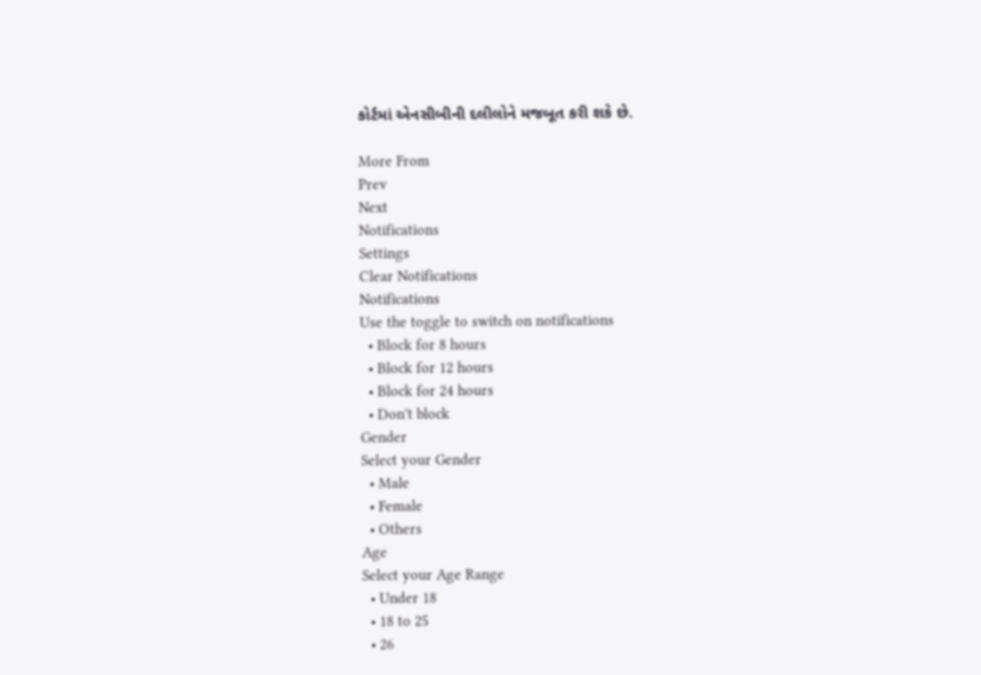કોર્ટમાં એનસીબીની દલીલોને મજબૂત કરી શકે છે.

More From
Prev
Next
Notifications
Settings
Clear Notifications
Notifications
Use the toggle to switch on notifications
  • Block for 8 hours
  • Block for 12 hours
  • Block for 24 hours
  • Don't block
Gender
Select your Gender
  • Male
  • Female
  • Others
Age
Select your Age Range
  • Under 18
  • 18 to 25
  • 26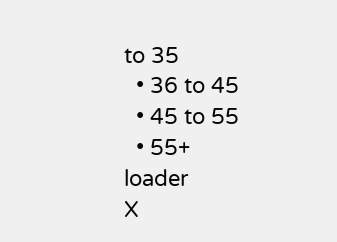to 35
  • 36 to 45
  • 45 to 55
  • 55+
loader
X